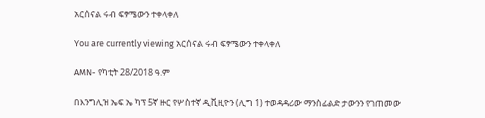አርሰናል ሩብ ፍፃሜውን ተቀላቀለ

You are currently viewing አርሰናል ሩብ ፍፃሜውን ተቀላቀለ

AMN- የካቲት 28/2018 ዓ.ም

በእንግሊዝ ኤፍ ኤ ካፕ 5ኛ ዙር የሦስተኛ ዲቪዚዮን (ሊግ 1) ተወዳዳሪው ማንስፊልድ ታውንን የገጠመው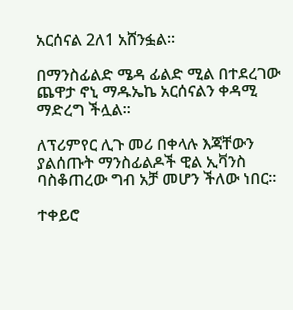አርሰናል 2ለ1 አሸንፏል።

በማንስፊልድ ሜዳ ፊልድ ሚል በተደረገው ጨዋታ ኖኒ ማዱኤኬ አርሰናልን ቀዳሚ ማድረግ ችሏል።

ለፕሪምየር ሊጉ መሪ በቀላሉ እጃቸውን ያልሰጡት ማንስፊልዶች ዊል ኢቫንስ ባስቆጠረው ግብ አቻ መሆን ችለው ነበር።

ተቀይሮ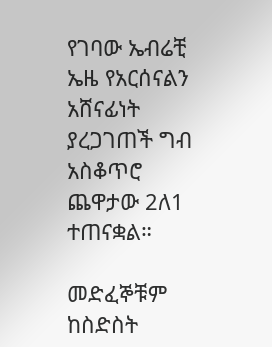የገባው ኤብሬቺ ኤዜ የአርሰናልን አሸናፊነት ያረጋገጠች ግብ አስቆጥሮ ጨዋታው 2ለ1 ተጠናቋል።

መድፈኞቹም ከስድስት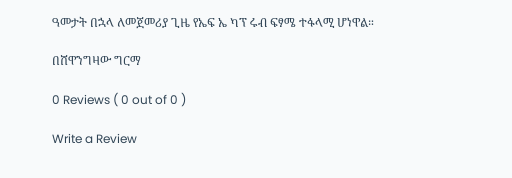ዓመታት በኋላ ለመጀመሪያ ጊዜ የኤፍ ኤ ካፕ ሩብ ፍፃሜ ተፋላሚ ሆነዋል።

በሸዋንግዛው ግርማ

0 Reviews ( 0 out of 0 )

Write a Review